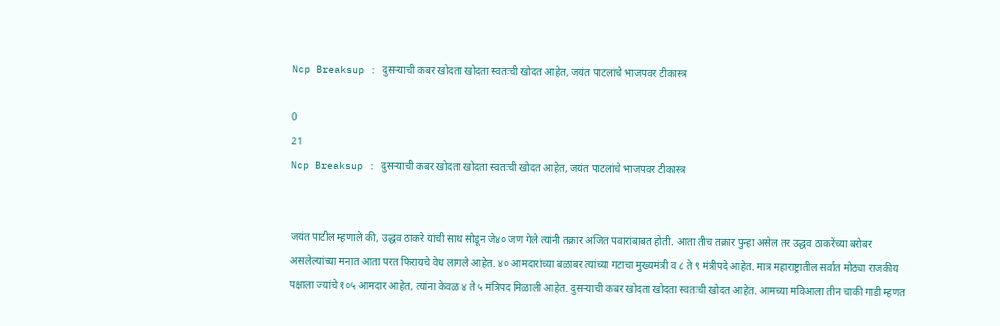Ncp Breaksup : दुसऱ्याची कबर खोदता खोदता स्वतःची खोदत आहेत, जयंत पाटलांचे भाजपवर टीकास्त्र

0
21
Ncp Breaksup : दुसऱ्याची कबर खोदता खोदता स्वतःची खोदत आहेत, जयंत पाटलांचे भाजपवर टीकास्त्र


जयंत पाटील म्हणाले की, उद्धव ठाकरे यांची साथ सोडून जे४० जण गेले त्यांनी तक्रार अजित पवारांबाबत होती. आता तीच तक्रार पुन्हा असेल तर उद्धव ठाकरेंच्या बरोबर असलेल्यांच्या मनात आता परत फिरायचे वेध लागले आहेत. ४० आमदारांच्या बळाबर त्यांच्या गटाचा मुख्यमंत्री व ८ ते ९ मंत्रीपदे आहेत. मात्र महाराष्ट्रातील सर्वात मोठ्या राजकीय पक्षाला ज्यांचे १०५ आमदार आहेत, त्यांना केवळ ४ ते ५ मंत्रिपद मिळाली आहेत. दुसऱ्याची कबर खोदता खोदता स्वतःची खोदत आहेत. आमच्या मविआला तीन चाकी गाडी म्हणत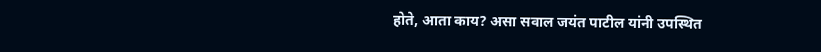होते, आता काय? असा सवाल जयंत पाटील यांनी उपस्थित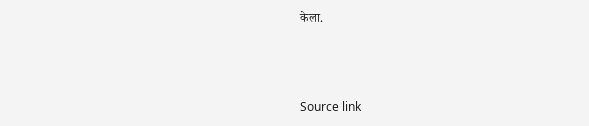केला.



Source link